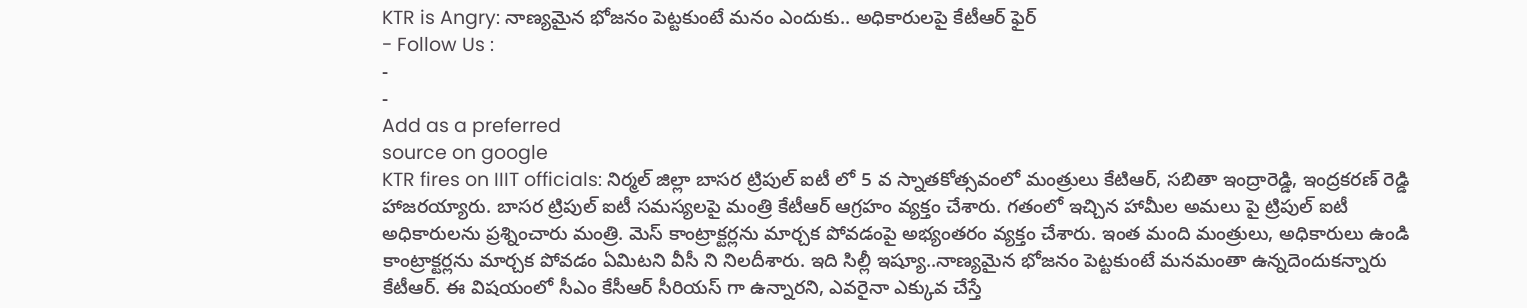KTR is Angry: నాణ్యమైన భోజనం పెట్టకుంటే మనం ఎందుకు.. అధికారులపై కేటీఆర్ ఫైర్
- Follow Us :
-
-
Add as a preferred
source on google
KTR fires on IIIT officials: నిర్మల్ జిల్లా బాసర ట్రిపుల్ ఐటీ లో 5 వ స్నాతకోత్సవంలో మంత్రులు కేటిఆర్, సబితా ఇంద్రారెడ్డి, ఇంద్రకరణ్ రెడ్డి హాజరయ్యారు. బాసర ట్రిపుల్ ఐటీ సమస్యలపై మంత్రి కేటీఆర్ ఆగ్రహం వ్యక్తం చేశారు. గతంలో ఇచ్చిన హామీల అమలు పై ట్రిపుల్ ఐటీ అధికారులను ప్రశ్నించారు మంత్రి. మెస్ కాంట్రాక్టర్లను మార్చక పోవడంపై అభ్యంతరం వ్యక్తం చేశారు. ఇంత మంది మంత్రులు, అధికారులు ఉండి కాంట్రాక్టర్లను మార్చక పోవడం ఏమిటని వీసీ ని నిలదీశారు. ఇది సిల్లీ ఇష్యూ..నాణ్యమైన భోజనం పెట్టకుంటే మనమంతా ఉన్నదెందుకన్నారు కేటీఆర్. ఈ విషయంలో సీఎం కేసీఆర్ సీరియస్ గా ఉన్నారని, ఎవరైనా ఎక్కువ చేస్తే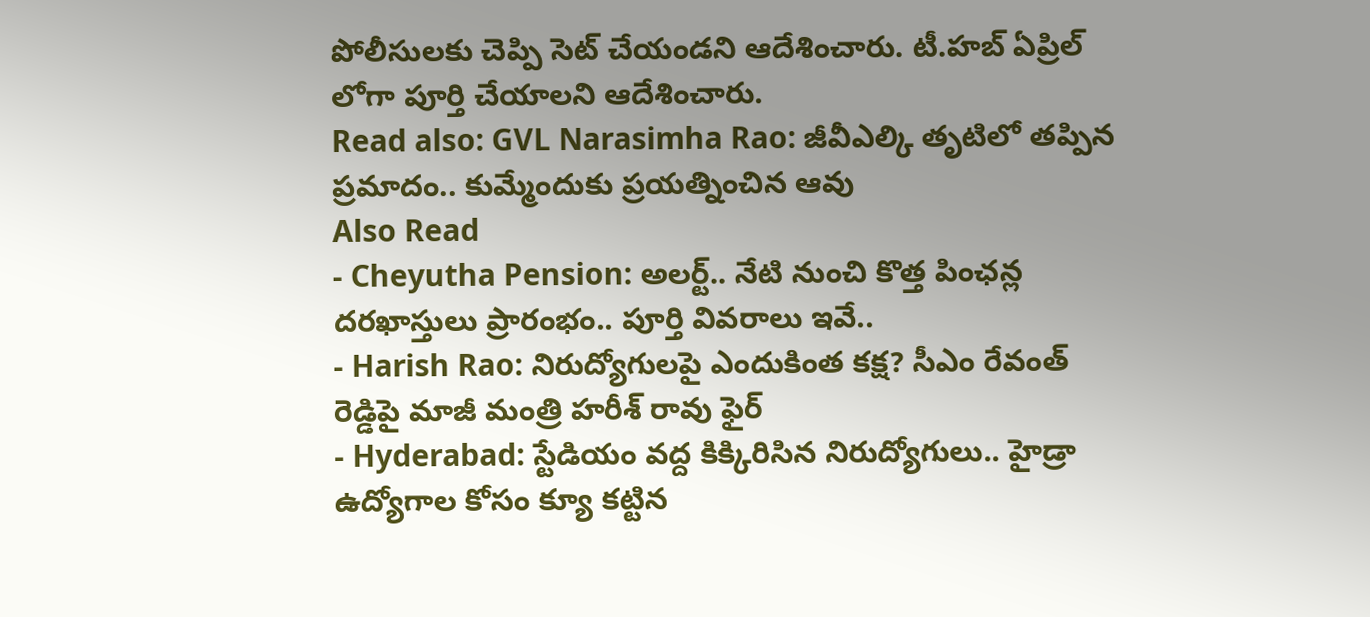పోలీసులకు చెప్పి సెట్ చేయండని ఆదేశించారు. టీ.హబ్ ఏప్రిల్ లోగా పూర్తి చేయాలని ఆదేశించారు.
Read also: GVL Narasimha Rao: జీవీఎల్కి తృటిలో తప్పిన ప్రమాదం.. కుమ్మేందుకు ప్రయత్నించిన ఆవు
Also Read
- Cheyutha Pension: అలర్ట్.. నేటి నుంచి కొత్త పింఛన్ల దరఖాస్తులు ప్రారంభం.. పూర్తి వివరాలు ఇవే..
- Harish Rao: నిరుద్యోగులపై ఎందుకింత కక్ష? సీఎం రేవంత్ రెడ్డిపై మాజీ మంత్రి హరీశ్ రావు ఫైర్
- Hyderabad: స్టేడియం వద్ద కిక్కిరిసిన నిరుద్యోగులు.. హైడ్రా ఉద్యోగాల కోసం క్యూ కట్టిన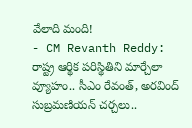వేలాది మంది!
- CM Revanth Reddy: రాష్ట్ర ఆర్థిక పరిస్థితిని మార్చేలా వ్యూహం.. సీఎం రేవంత్, అరవింద్ సుబ్రమణియన్ చర్చలు..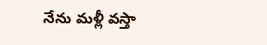నేను మళ్లీ వస్తా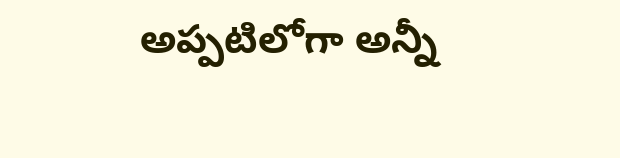అప్పటిలోగా అన్నీ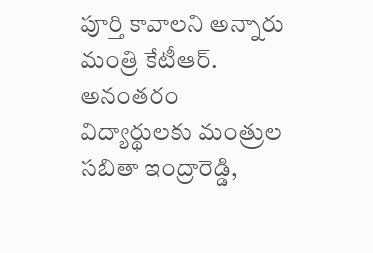పూర్తి కావాలని అన్నారు మంత్రి కేటీఆర్. అనంతరం విద్యార్థులకు మంత్రుల సబితా ఇంద్రారెడ్డి,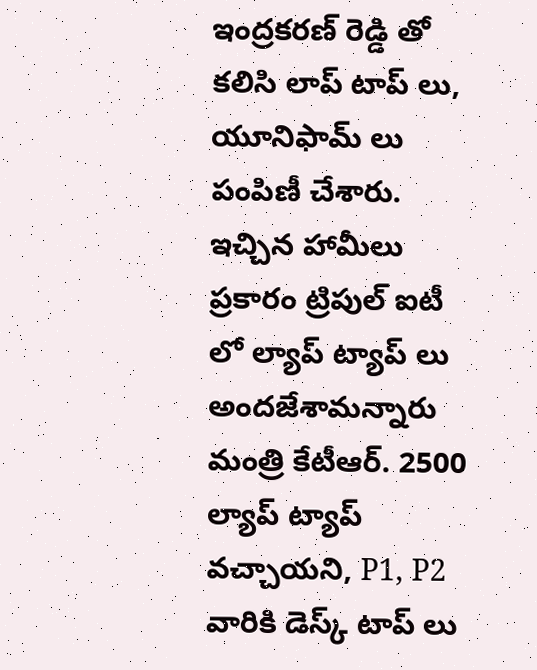ఇంద్రకరణ్ రెడ్డి తో కలిసి లాప్ టాప్ లు, యూనిఫామ్ లు పంపిణీ చేశారు. ఇచ్చిన హామీలు ప్రకారం ట్రిపుల్ ఐటీ లో ల్యాప్ ట్యాప్ లు అందజేశామన్నారు మంత్రి కేటీఆర్. 2500 ల్యాప్ ట్యాప్ వచ్చాయని, P1, P2 వారికి డెస్క్ టాప్ లు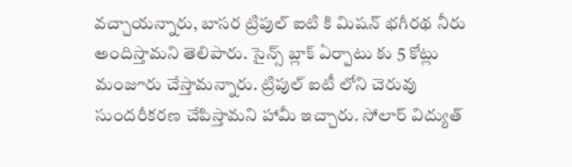వచ్చాయన్నారు, బాసర ట్రిపుల్ ఐటి కి మిషన్ భగీరథ నీరు అందిస్తామని తెలిపారు. సైన్స్ బ్లాక్ ఏర్పాటు కు 5 కోట్లు మంజూరు చేస్తామన్నారు. ట్రిపుల్ ఐటీ లోని చెరువు సుందరీకరణ చేపిస్తామని హామీ ఇచ్చారు. సోలార్ విద్యుత్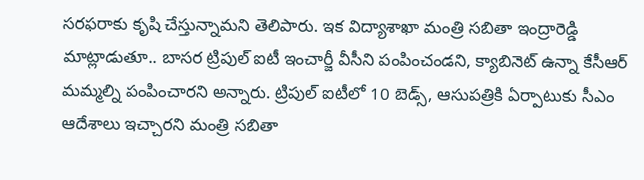సరఫరాకు కృషి చేస్తున్నామని తెలిపారు. ఇక విద్యాశాఖా మంత్రి సబితా ఇంద్రారెడ్డి మాట్లాడుతూ.. బాసర ట్రిపుల్ ఐటీ ఇంచార్జీ వీసీని పంపించండని, క్యాబినెట్ ఉన్నా కేసీఆర్ మమ్మల్ని పంపించారని అన్నారు. ట్రిపుల్ ఐటీలో 10 బెడ్స్, ఆసుపత్రికి ఏర్పాటుకు సీఎం ఆదేశాలు ఇచ్చారని మంత్రి సబితా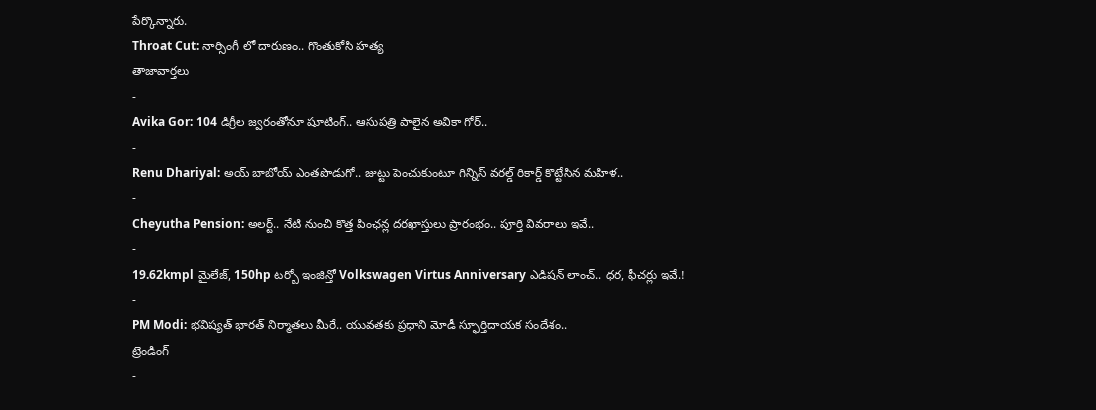పేర్కొన్నారు.
Throat Cut: నార్సింగీ లో దారుణం.. గొంతుకోసి హత్య
తాజావార్తలు
-
Avika Gor: 104 డిగ్రీల జ్వరంతోనూ షూటింగ్.. ఆసుపత్రి పాలైన అవికా గోర్..
-
Renu Dhariyal: అయ్ బాబోయ్ ఎంతపొడుగో.. జుట్టు పెంచుకుంటూ గిన్నిస్ వరల్డ్ రికార్డ్ కొట్టేసిన మహిళ..
-
Cheyutha Pension: అలర్ట్.. నేటి నుంచి కొత్త పింఛన్ల దరఖాస్తులు ప్రారంభం.. పూర్తి వివరాలు ఇవే..
-
19.62kmpl మైలేజ్, 150hp టర్బో ఇంజిన్తో Volkswagen Virtus Anniversary ఎడిషన్ లాంచ్.. ధర, ఫీచర్లు ఇవే.!
-
PM Modi: భవిష్యత్ భారత్ నిర్మాతలు మీరే.. యువతకు ప్రధాని మోడీ స్ఫూర్తిదాయక సందేశం..
ట్రెండింగ్
-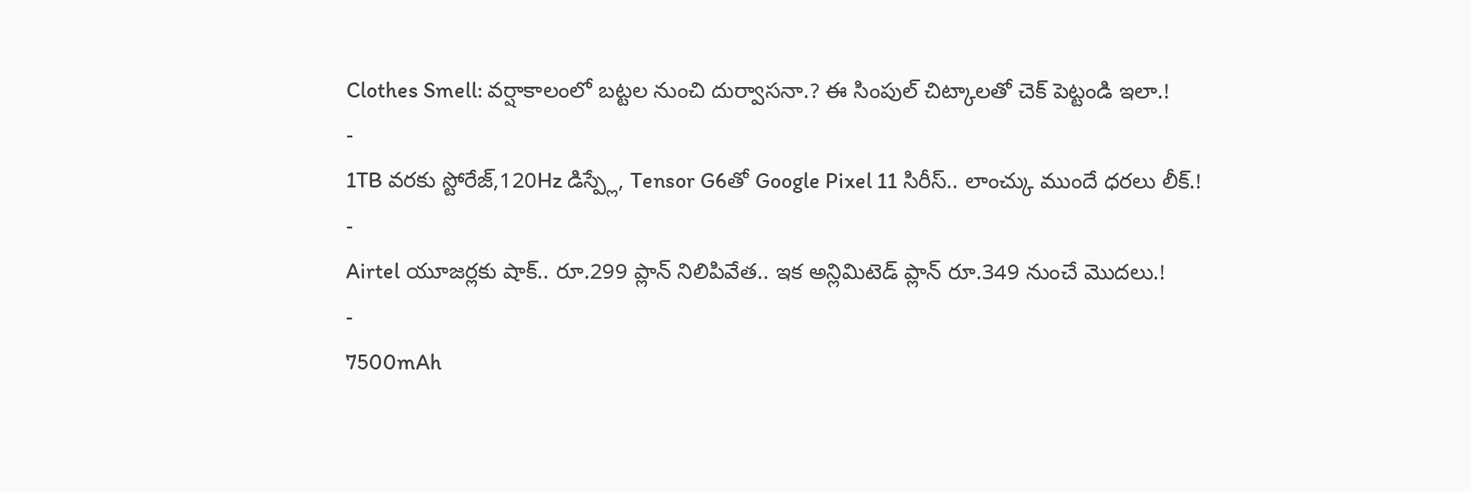Clothes Smell: వర్షాకాలంలో బట్టల నుంచి దుర్వాసనా.? ఈ సింపుల్ చిట్కాలతో చెక్ పెట్టండి ఇలా.!
-
1TB వరకు స్టోరేజ్,120Hz డిస్ప్లే, Tensor G6తో Google Pixel 11 సిరీస్.. లాంచ్కు ముందే ధరలు లీక్.!
-
Airtel యూజర్లకు షాక్.. రూ.299 ప్లాన్ నిలిపివేత.. ఇక అన్లిమిటెడ్ ప్లాన్ రూ.349 నుంచే మొదలు.!
-
7500mAh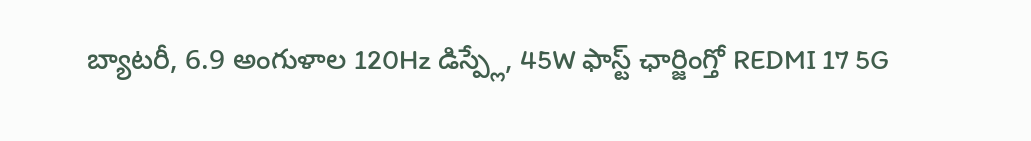బ్యాటరీ, 6.9 అంగుళాల 120Hz డిస్ప్లే, 45W ఫాస్ట్ ఛార్జింగ్తో REDMI 17 5G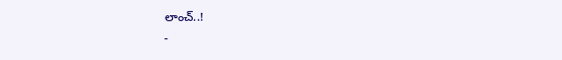లాంచ్..!
-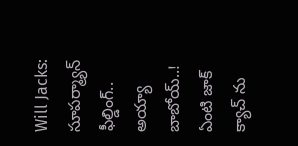Will Jacks: సూపర్మ్యాన్ ఫీల్డింగ్.. అయ్యా బాబోయ్..! ఏంటి జాక్ క్యాచ్ ను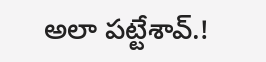అలా పట్టేశావ్.!